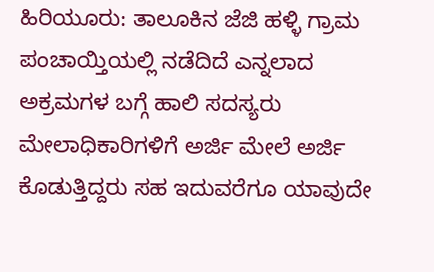ಹಿರಿಯೂರು: ತಾಲೂಕಿನ ಜೆಜಿ ಹಳ್ಳಿ ಗ್ರಾಮ ಪಂಚಾಯ್ತಿಯಲ್ಲಿ ನಡೆದಿದೆ ಎನ್ನಲಾದ ಅಕ್ರಮಗಳ ಬಗ್ಗೆ ಹಾಲಿ ಸದಸ್ಯರು ಮೇಲಾಧಿಕಾರಿಗಳಿಗೆ ಅರ್ಜಿ ಮೇಲೆ ಅರ್ಜಿ ಕೊಡುತ್ತಿದ್ದರು ಸಹ ಇದುವರೆಗೂ ಯಾವುದೇ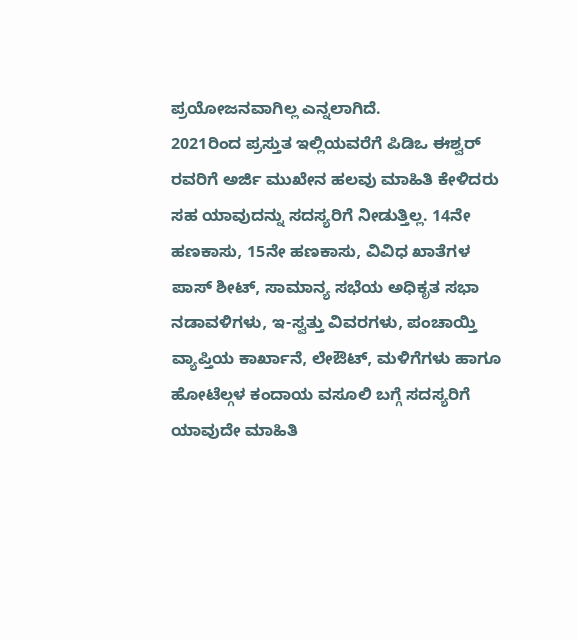ಪ್ರಯೋಜನವಾಗಿಲ್ಲ ಎನ್ನಲಾಗಿದೆ.
2021ರಿಂದ ಪ್ರಸ್ತುತ ಇಲ್ಲಿಯವರೆಗೆ ಪಿಡಿಒ ಈಶ್ವರ್ ರವರಿಗೆ ಅರ್ಜಿ ಮುಖೇನ ಹಲವು ಮಾಹಿತಿ ಕೇಳಿದರು ಸಹ ಯಾವುದನ್ನು ಸದಸ್ಯರಿಗೆ ನೀಡುತ್ತಿಲ್ಲ. 14ನೇ ಹಣಕಾಸು, 15ನೇ ಹಣಕಾಸು, ವಿವಿಧ ಖಾತೆಗಳ ಪಾಸ್ ಶೀಟ್, ಸಾಮಾನ್ಯ ಸಭೆಯ ಅಧಿಕೃತ ಸಭಾ ನಡಾವಳಿಗಳು, ಇ-ಸ್ವತ್ತು ವಿವರಗಳು, ಪಂಚಾಯ್ತಿ ವ್ಯಾಪ್ತಿಯ ಕಾರ್ಖಾನೆ, ಲೇಔಟ್, ಮಳಿಗೆಗಳು ಹಾಗೂ ಹೋಟೆಲ್ಗಳ ಕಂದಾಯ ವಸೂಲಿ ಬಗ್ಗೆ ಸದಸ್ಯರಿಗೆ ಯಾವುದೇ ಮಾಹಿತಿ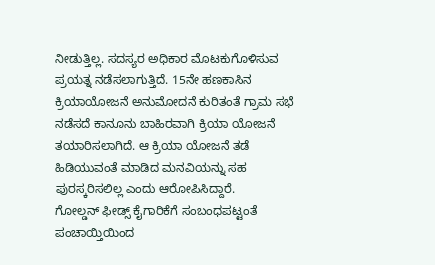ನೀಡುತ್ತಿಲ್ಲ. ಸದಸ್ಯರ ಅಧಿಕಾರ ಮೊಟಕುಗೊಳಿಸುವ ಪ್ರಯತ್ನ ನಡೆಸಲಾಗುತ್ತಿದೆ. 15ನೇ ಹಣಕಾಸಿನ ಕ್ರಿಯಾಯೋಜನೆ ಅನುಮೋದನೆ ಕುರಿತಂತೆ ಗ್ರಾಮ ಸಭೆ ನಡೆಸದೆ ಕಾನೂನು ಬಾಹಿರವಾಗಿ ಕ್ರಿಯಾ ಯೋಜನೆ ತಯಾರಿಸಲಾಗಿದೆ. ಆ ಕ್ರಿಯಾ ಯೋಜನೆ ತಡೆ ಹಿಡಿಯುವಂತೆ ಮಾಡಿದ ಮನವಿಯನ್ನು ಸಹ ಪುರಸ್ಕರಿಸಲಿಲ್ಲ ಎಂದು ಆರೋಪಿಸಿದ್ದಾರೆ.
ಗೋಲ್ಡನ್ ಫೀಡ್ಸ್ ಕೈಗಾರಿಕೆಗೆ ಸಂಬಂಧಪಟ್ಟಂತೆ ಪಂಚಾಯ್ತಿಯಿಂದ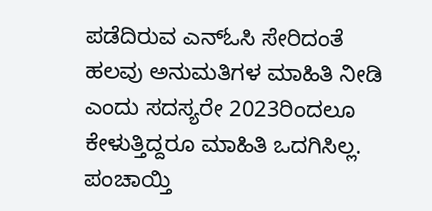ಪಡೆದಿರುವ ಎನ್ಓಸಿ ಸೇರಿದಂತೆ ಹಲವು ಅನುಮತಿಗಳ ಮಾಹಿತಿ ನೀಡಿ ಎಂದು ಸದಸ್ಯರೇ 2023ರಿಂದಲೂ ಕೇಳುತ್ತಿದ್ದರೂ ಮಾಹಿತಿ ಒದಗಿಸಿಲ್ಲ. ಪಂಚಾಯ್ತಿ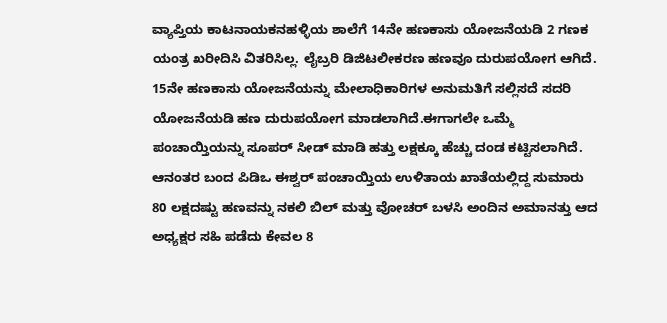ವ್ಯಾಪ್ತಿಯ ಕಾಟನಾಯಕನಹಳ್ಳಿಯ ಶಾಲೆಗೆ 14ನೇ ಹಣಕಾಸು ಯೋಜನೆಯಡಿ 2 ಗಣಕ ಯಂತ್ರ ಖರೀದಿಸಿ ವಿತರಿಸಿಲ್ಲ. ಲೈಬ್ರರಿ ಡಿಜಿಟಲೀಕರಣ ಹಣವೂ ದುರುಪಯೋಗ ಆಗಿದೆ. 15ನೇ ಹಣಕಾಸು ಯೋಜನೆಯನ್ನು ಮೇಲಾಧಿಕಾರಿಗಳ ಅನುಮತಿಗೆ ಸಲ್ಲಿಸದೆ ಸದರಿ ಯೋಜನೆಯಡಿ ಹಣ ದುರುಪಯೋಗ ಮಾಡಲಾಗಿದೆ.ಈಗಾಗಲೇ ಒಮ್ಮೆ ಪಂಚಾಯ್ತಿಯನ್ನು ಸೂಪರ್ ಸೀಡ್ ಮಾಡಿ ಹತ್ತು ಲಕ್ಷಕ್ಕೂ ಹೆಚ್ಚು ದಂಡ ಕಟ್ಟಿಸಲಾಗಿದೆ. ಆನಂತರ ಬಂದ ಪಿಡಿಒ ಈಶ್ವರ್ ಪಂಚಾಯ್ತಿಯ ಉಳಿತಾಯ ಖಾತೆಯಲ್ಲಿದ್ದ ಸುಮಾರು 80 ಲಕ್ಷದಷ್ಟು ಹಣವನ್ನು ನಕಲಿ ಬಿಲ್ ಮತ್ತು ವೋಚರ್ ಬಳಸಿ ಅಂದಿನ ಅಮಾನತ್ತು ಆದ ಅಧ್ಯಕ್ಷರ ಸಹಿ ಪಡೆದು ಕೇವಲ 8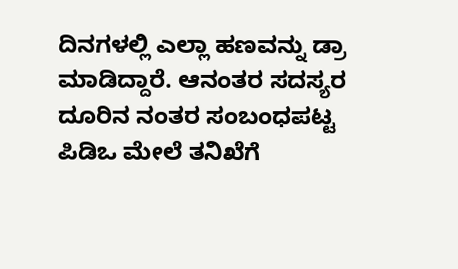ದಿನಗಳಲ್ಲಿ ಎಲ್ಲಾ ಹಣವನ್ನು ಡ್ರಾ ಮಾಡಿದ್ದಾರೆ. ಆನಂತರ ಸದಸ್ಯರ ದೂರಿನ ನಂತರ ಸಂಬಂಧಪಟ್ಟ ಪಿಡಿಒ ಮೇಲೆ ತನಿಖೆಗೆ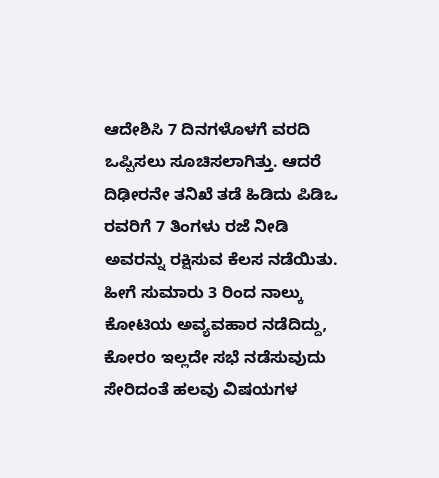ಆದೇಶಿಸಿ 7 ದಿನಗಳೊಳಗೆ ವರದಿ ಒಪ್ಪಿಸಲು ಸೂಚಿಸಲಾಗಿತ್ತು. ಆದರೆ ದಿಢೀರನೇ ತನಿಖೆ ತಡೆ ಹಿಡಿದು ಪಿಡಿಒ ರವರಿಗೆ 7 ತಿಂಗಳು ರಜೆ ನೀಡಿ ಅವರನ್ನು ರಕ್ಷಿಸುವ ಕೆಲಸ ನಡೆಯಿತು.
ಹೀಗೆ ಸುಮಾರು 3 ರಿಂದ ನಾಲ್ಕು ಕೋಟಿಯ ಅವ್ಯವಹಾರ ನಡೆದಿದ್ದು, ಕೋರo ಇಲ್ಲದೇ ಸಭೆ ನಡೆಸುವುದು ಸೇರಿದಂತೆ ಹಲವು ವಿಷಯಗಳ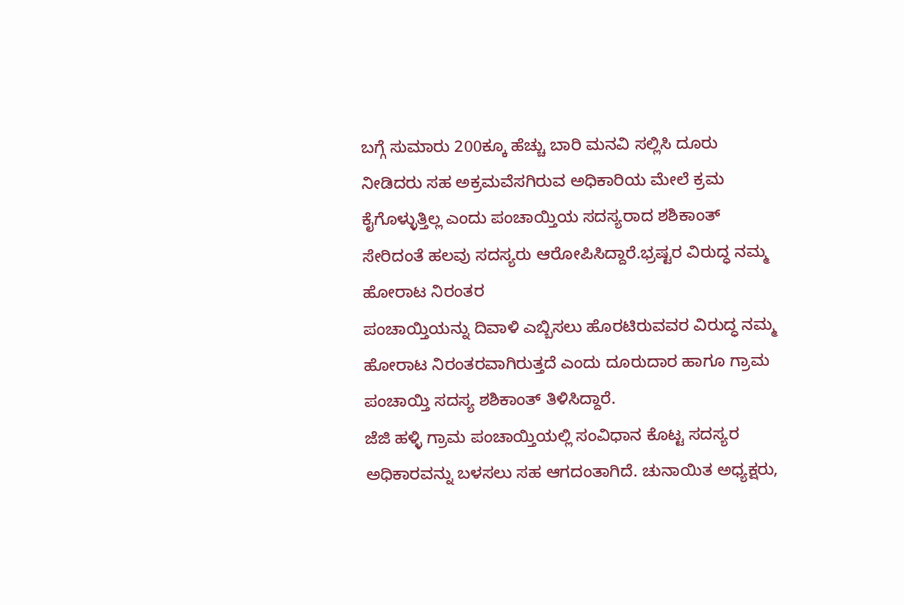ಬಗ್ಗೆ ಸುಮಾರು 200ಕ್ಕೂ ಹೆಚ್ಚು ಬಾರಿ ಮನವಿ ಸಲ್ಲಿಸಿ ದೂರು ನೀಡಿದರು ಸಹ ಅಕ್ರಮವೆಸಗಿರುವ ಅಧಿಕಾರಿಯ ಮೇಲೆ ಕ್ರಮ ಕೈಗೊಳ್ಳುತ್ತಿಲ್ಲ ಎಂದು ಪಂಚಾಯ್ತಿಯ ಸದಸ್ಯರಾದ ಶಶಿಕಾಂತ್ ಸೇರಿದಂತೆ ಹಲವು ಸದಸ್ಯರು ಆರೋಪಿಸಿದ್ದಾರೆ.ಭ್ರಷ್ಟರ ವಿರುದ್ಧ ನಮ್ಮ ಹೋರಾಟ ನಿರಂತರ
ಪಂಚಾಯ್ತಿಯನ್ನು ದಿವಾಳಿ ಎಬ್ಬಿಸಲು ಹೊರಟಿರುವವರ ವಿರುದ್ಧ ನಮ್ಮ ಹೋರಾಟ ನಿರಂತರವಾಗಿರುತ್ತದೆ ಎಂದು ದೂರುದಾರ ಹಾಗೂ ಗ್ರಾಮ ಪಂಚಾಯ್ತಿ ಸದಸ್ಯ ಶಶಿಕಾಂತ್ ತಿಳಿಸಿದ್ದಾರೆ.
ಜೆಜಿ ಹಳ್ಳಿ ಗ್ರಾಮ ಪಂಚಾಯ್ತಿಯಲ್ಲಿ ಸಂವಿಧಾನ ಕೊಟ್ಟ ಸದಸ್ಯರ ಅಧಿಕಾರವನ್ನು ಬಳಸಲು ಸಹ ಆಗದಂತಾಗಿದೆ. ಚುನಾಯಿತ ಅಧ್ಯಕ್ಷರು,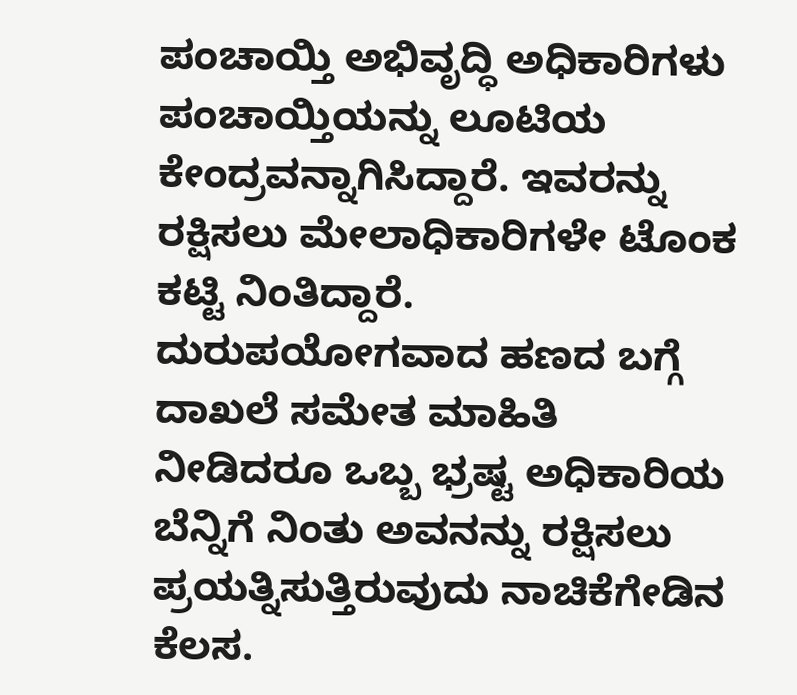ಪಂಚಾಯ್ತಿ ಅಭಿವೃದ್ಧಿ ಅಧಿಕಾರಿಗಳು ಪಂಚಾಯ್ತಿಯನ್ನು ಲೂಟಿಯ ಕೇಂದ್ರವನ್ನಾಗಿಸಿದ್ದಾರೆ. ಇವರನ್ನು ರಕ್ಷಿಸಲು ಮೇಲಾಧಿಕಾರಿಗಳೇ ಟೊಂಕ ಕಟ್ಟಿ ನಿಂತಿದ್ದಾರೆ. ದುರುಪಯೋಗವಾದ ಹಣದ ಬಗ್ಗೆ ದಾಖಲೆ ಸಮೇತ ಮಾಹಿತಿ ನೀಡಿದರೂ ಒಬ್ಬ ಭ್ರಷ್ಟ ಅಧಿಕಾರಿಯ ಬೆನ್ನಿಗೆ ನಿಂತು ಅವನನ್ನು ರಕ್ಷಿಸಲು ಪ್ರಯತ್ನಿಸುತ್ತಿರುವುದು ನಾಚಿಕೆಗೇಡಿನ ಕೆಲಸ.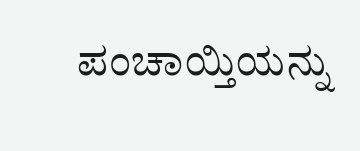ಪಂಚಾಯ್ತಿಯನ್ನು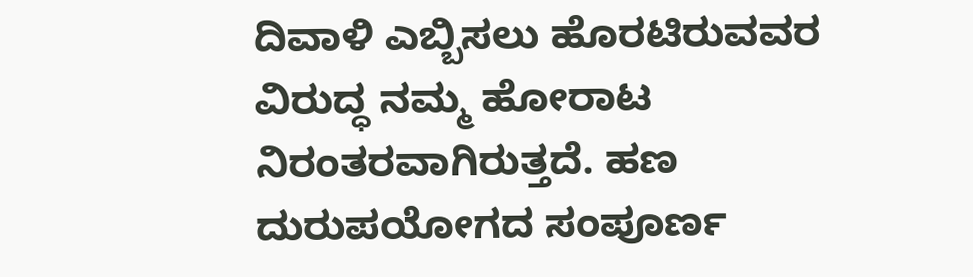ದಿವಾಳಿ ಎಬ್ಬಿಸಲು ಹೊರಟಿರುವವರ ವಿರುದ್ಧ ನಮ್ಮ ಹೋರಾಟ ನಿರಂತರವಾಗಿರುತ್ತದೆ. ಹಣ ದುರುಪಯೋಗದ ಸಂಪೂರ್ಣ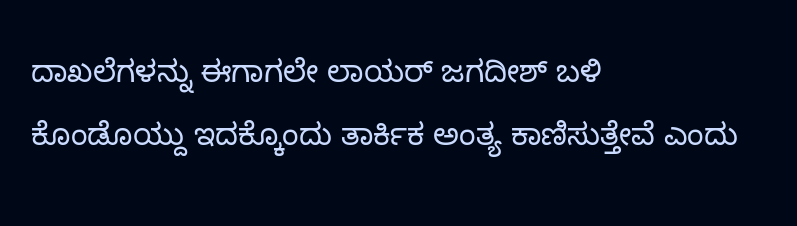ದಾಖಲೆಗಳನ್ನು ಈಗಾಗಲೇ ಲಾಯರ್ ಜಗದೀಶ್ ಬಳಿ ಕೊಂಡೊಯ್ದು ಇದಕ್ಕೊಂದು ತಾರ್ಕಿಕ ಅಂತ್ಯ ಕಾಣಿಸುತ್ತೇವೆ ಎಂದು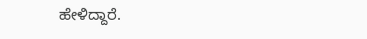ಹೇಳಿದ್ದಾರೆ.